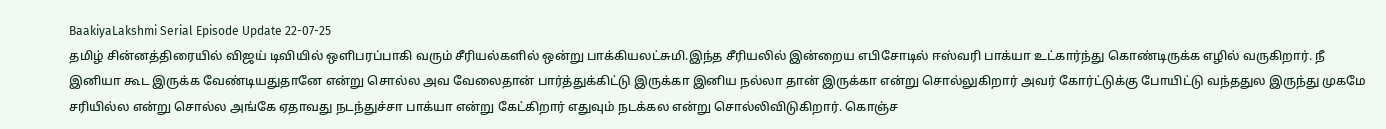BaakiyaLakshmi Serial Episode Update 22-07-25
தமிழ் சின்னத்திரையில் விஜய் டிவியில் ஒளிபரப்பாகி வரும் சீரியல்களில் ஒன்று பாக்கியலட்சுமி.இந்த சீரியலில் இன்றைய எபிசோடில் ஈஸ்வரி பாக்யா உட்கார்ந்து கொண்டிருக்க எழில் வருகிறார். நீ இனியா கூட இருக்க வேண்டியதுதானே என்று சொல்ல அவ வேலைதான் பார்த்துக்கிட்டு இருக்கா இனிய நல்லா தான் இருக்கா என்று சொல்லுகிறார் அவர் கோர்ட்டுக்கு போயிட்டு வந்ததுல இருந்து முகமே சரியில்ல என்று சொல்ல அங்கே ஏதாவது நடந்துச்சா பாக்யா என்று கேட்கிறார் எதுவும் நடக்கல என்று சொல்லிவிடுகிறார். கொஞ்ச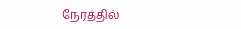நேரத்தில்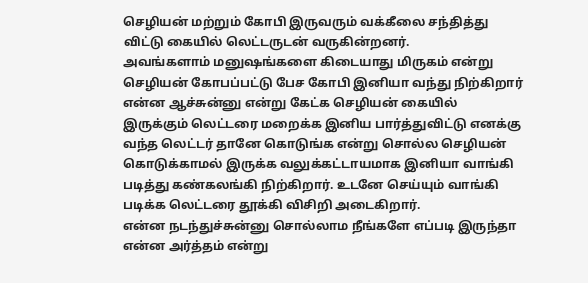செழியன் மற்றும் கோபி இருவரும் வக்கீலை சந்தித்து விட்டு கையில் லெட்டருடன் வருகின்றனர்.
அவங்களாம் மனுஷங்களை கிடையாது மிருகம் என்று செழியன் கோபப்பட்டு பேச கோபி இனியா வந்து நிற்கிறார் என்ன ஆச்சுன்னு என்று கேட்க செழியன் கையில் இருக்கும் லெட்டரை மறைக்க இனிய பார்த்துவிட்டு எனக்கு வந்த லெட்டர் தானே கொடுங்க என்று சொல்ல செழியன் கொடுக்காமல் இருக்க வலுக்கட்டாயமாக இனியா வாங்கி படித்து கண்கலங்கி நிற்கிறார். உடனே செய்யும் வாங்கி படிக்க லெட்டரை தூக்கி விசிறி அடைகிறார்.
என்ன நடந்துச்சுன்னு சொல்லாம நீங்களே எப்படி இருந்தா என்ன அர்த்தம் என்று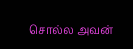சொல்ல அவன்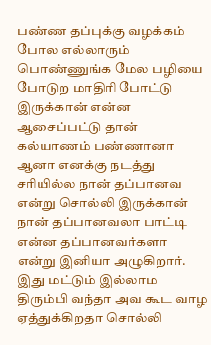பண்ண தப்புக்கு வழக்கம் போல எல்லாரும் பொண்ணுங்க மேல பழியை போடுற மாதிரி போட்டு இருக்கான் என்ன ஆசைப்பட்டு தான் கல்யாணம் பண்ணானா ஆனா எனக்கு நடத்து சரியில்ல நான் தப்பானவ என்று சொல்லி இருக்கான் நான் தப்பானவலா பாட்டி என்ன தப்பானவர்களா என்று இனியா அழுகிறார். இது மட்டும் இல்லாம திரும்பி வந்தா அவ கூட வாழ ஏத்துக்கிறதா சொல்லி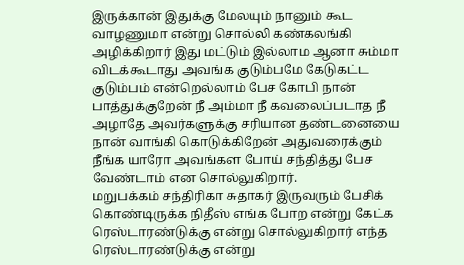இருக்கான் இதுக்கு மேலயும் நானும் கூட வாழணுமா என்று சொல்லி கண்கலங்கி அழிக்கிறார் இது மட்டும் இல்லாம ஆனா சும்மா விடக்கூடாது அவங்க குடும்பமே கேடுகட்ட குடும்பம் என்றெல்லாம் பேச கோபி நான் பாத்துக்குறேன் நீ அம்மா நீ கவலைப்படாத நீ அழாதே அவர்களுக்கு சரியான தண்டனையை நான் வாங்கி கொடுக்கிறேன் அதுவரைக்கும் நீங்க யாரோ அவங்கள போய் சந்தித்து பேச வேண்டாம் என சொல்லுகிறார்.
மறுபக்கம் சந்திரிகா சுதாகர் இருவரும் பேசிக் கொண்டிருக்க நிதீஸ் எங்க போற என்று கேட்க ரெஸ்டாரண்டுக்கு என்று சொல்லுகிறார் எந்த ரெஸ்டாரண்டுக்கு என்று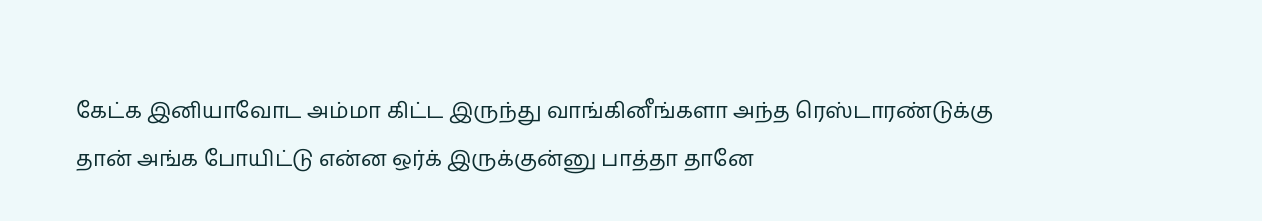கேட்க இனியாவோட அம்மா கிட்ட இருந்து வாங்கினீங்களா அந்த ரெஸ்டாரண்டுக்கு தான் அங்க போயிட்டு என்ன ஒர்க் இருக்குன்னு பாத்தா தானே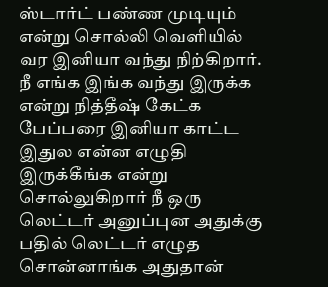ஸ்டார்ட் பண்ண முடியும் என்று சொல்லி வெளியில் வர இனியா வந்து நிற்கிறார். நீ எங்க இங்க வந்து இருக்க என்று நித்தீஷ் கேட்க பேப்பரை இனியா காட்ட இதுல என்ன எழுதி இருக்கீங்க என்று சொல்லுகிறார் நீ ஒரு லெட்டர் அனுப்புன அதுக்கு பதில் லெட்டர் எழுத சொன்னாங்க அதுதான்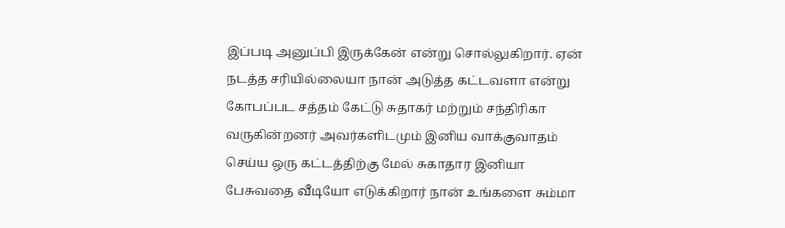இப்படி அனுப்பி இருக்கேன் என்று சொல்லுகிறார். ஏன் நடத்த சரியில்லையா நான் அடுத்த கட்டவளா என்று கோபப்பட சத்தம் கேட்டு சுதாகர் மற்றும் சந்திரிகா வருகின்றனர் அவர்களிடமும் இனிய வாக்குவாதம் செய்ய ஒரு கட்டத்திற்கு மேல் சுகாதார இனியா பேசுவதை வீடியோ எடுக்கிறார் நான் உங்களை சும்மா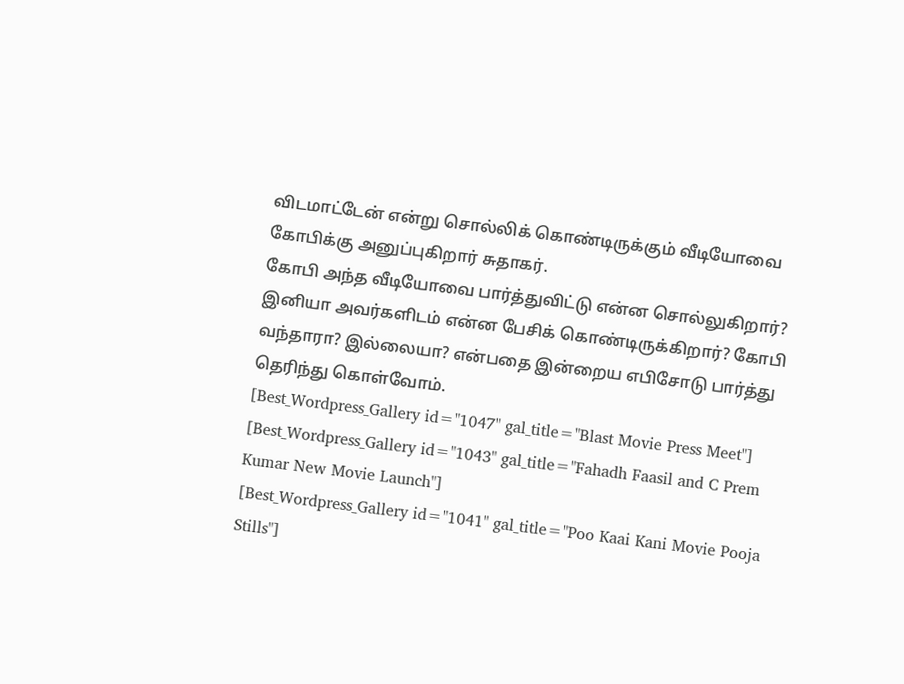விடமாட்டேன் என்று சொல்லிக் கொண்டிருக்கும் வீடியோவை கோபிக்கு அனுப்புகிறார் சுதாகர்.
கோபி அந்த வீடியோவை பார்த்துவிட்டு என்ன சொல்லுகிறார்? இனியா அவர்களிடம் என்ன பேசிக் கொண்டிருக்கிறார்? கோபி வந்தாரா? இல்லையா? என்பதை இன்றைய எபிசோடு பார்த்து தெரிந்து கொள்வோம்.
[Best_Wordpress_Gallery id="1047" gal_title="Blast Movie Press Meet"]
[Best_Wordpress_Gallery id="1043" gal_title="Fahadh Faasil and C Prem Kumar New Movie Launch"]
[Best_Wordpress_Gallery id="1041" gal_title="Poo Kaai Kani Movie Pooja Stills"]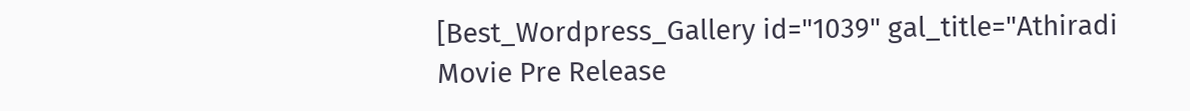[Best_Wordpress_Gallery id="1039" gal_title="Athiradi Movie Pre Release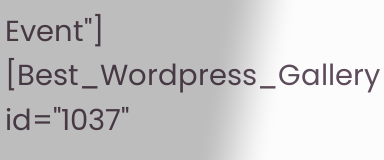Event"]
[Best_Wordpress_Gallery id="1037"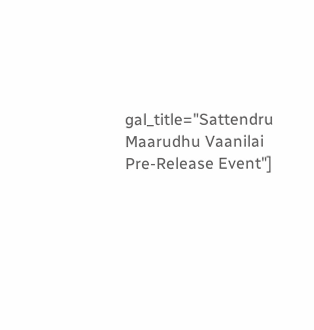gal_title="Sattendru Maarudhu Vaanilai Pre-Release Event"]